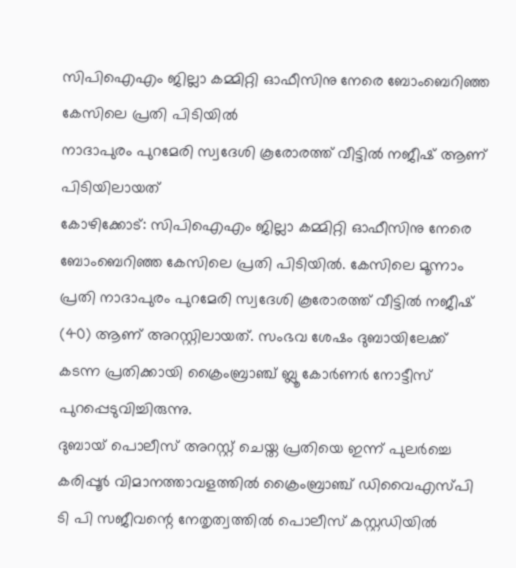സിപിഐഎം ജില്ലാ കമ്മിറ്റി ഓഫീസിനു നേരെ ബോംബെറിഞ്ഞ കേസിലെ പ്രതി പിടിയിൽ
നാദാപുരം പുറമേരി സ്വദേശി കൂരോരത്ത് വീട്ടിൽ നജീഷ് ആണ് പിടിയിലായത്
കോഴിക്കോട്: സിപിഐഎം ജില്ലാ കമ്മിറ്റി ഓഫീസിനു നേരെ ബോംബെറിഞ്ഞ കേസിലെ പ്രതി പിടിയിൽ. കേസിലെ മൂന്നാം പ്രതി നാദാപുരം പുറമേരി സ്വദേശി കൂരോരത്ത് വീട്ടിൽ നജീഷ് (40) ആണ് അറസ്റ്റിലായത്. സംഭവ ശേഷം ദുബായിലേക്ക് കടന്ന പ്രതിക്കായി ക്രൈംബ്രാഞ്ച് ബ്ലൂ കോർണർ നോട്ടീസ് പുറപ്പെടുവിച്ചിരുന്നു.
ദുബായ് പൊലീസ് അറസ്റ്റ് ചെയ്ത പ്രതിയെ ഇന്ന് പുലർച്ചെ കരിപ്പൂർ വിമാനത്താവളത്തിൽ ക്രൈംബ്രാഞ്ച് ഡിവൈഎസ്പി ടി പി സജീവന്റെ നേതൃത്വത്തിൽ പൊലീസ് കസ്റ്റഡിയിൽ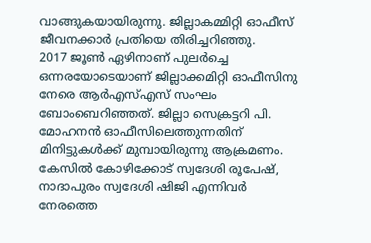വാങ്ങുകയായിരുന്നു. ജില്ലാകമ്മിറ്റി ഓഫീസ് ജീവനക്കാർ പ്രതിയെ തിരിച്ചറിഞ്ഞു.
2017 ജൂൺ ഏഴിനാണ് പുലർച്ചെ ഒന്നരയോടെയാണ് ജില്ലാക്കമിറ്റി ഓഫീസിനു നേരെ ആർഎസ്എസ് സംഘം ബോംബെറിഞ്ഞത്. ജില്ലാ സെക്രട്ടറി പി. മോഹനൻ ഓഫീസിലെത്തുന്നതിന് മിനിട്ടുകൾക്ക് മുമ്പായിരുന്നു ആക്രമണം. കേസിൽ കോഴിക്കോട് സ്വദേശി രൂപേഷ്, നാദാപുരം സ്വദേശി ഷിജി എന്നിവർ നേരത്തെ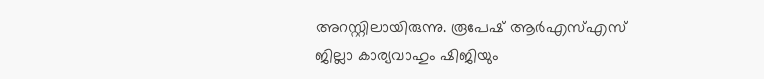അറസ്റ്റിലായിരുന്നു. രൂപേഷ് ആർഎസ്എസ് ജില്ലാ കാര്യവാഹും ഷിജിയും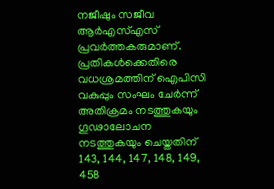നജീഷും സജീവ ആർഎസ്എസ് പ്രവർത്തകരുമാണ്.
പ്രതികൾക്കെതിരെ വധശ്രമത്തിന് ഐപിസി വകുപ്പും സംഘം ചേർന്ന് അതിക്രമം നടത്തുകയും ഗൂഢാലോചന നടത്തുകയും ചെയ്തതിന് 143, 144, 147, 148, 149, 458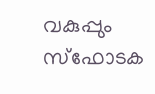വകുപ്പും സ്ഫോടക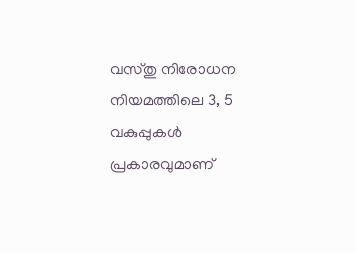വസ്തു നിരോധന നിയമത്തിലെ 3, 5 വകുപ്പുകൾ പ്രകാരവുമാണ്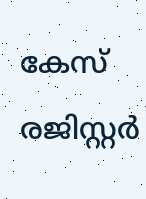കേസ് രജിസ്റ്റർ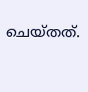ചെയ്തത്.